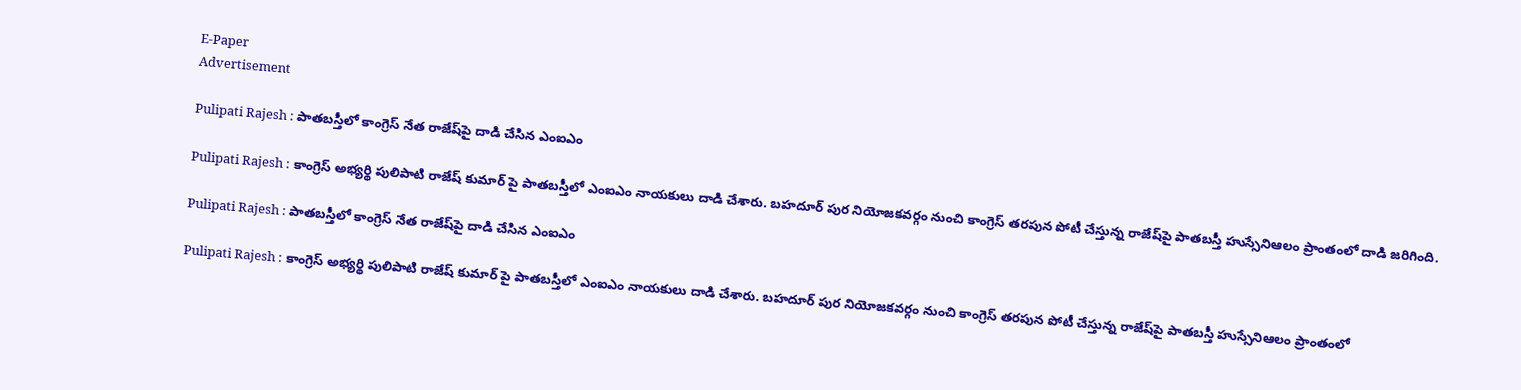E-Paper
Advertisement

Pulipati Rajesh : పాతబస్తీలో కాంగ్రెస్ నేత రాజేష్‌పై దాడి చేసిన ఎంఐఎం

Pulipati Rajesh : కాంగ్రెస్ అభ్యర్థి పులిపాటి రాజేష్ కుమార్ పై పాతబస్తీలో ఎంఐఎం నాయకులు దాడి చేశారు. బహదూర్ పుర నియోజకవర్గం నుంచి కాంగ్రెస్ తరపున పోటీ చేస్తున్న రాజేష్‌పై పాతబస్తీ హుస్సేనిఆలం ప్రాంతంలో దాడి జరిగింది.

Pulipati Rajesh : పాతబస్తీలో కాంగ్రెస్ నేత రాజేష్‌పై దాడి చేసిన ఎంఐఎం

Pulipati Rajesh : కాంగ్రెస్ అభ్యర్థి పులిపాటి రాజేష్ కుమార్ పై పాతబస్తీలో ఎంఐఎం నాయకులు దాడి చేశారు. బహదూర్ పుర నియోజకవర్గం నుంచి కాంగ్రెస్ తరపున పోటీ చేస్తున్న రాజేష్‌పై పాతబస్తీ హుస్సేనిఆలం ప్రాంతంలో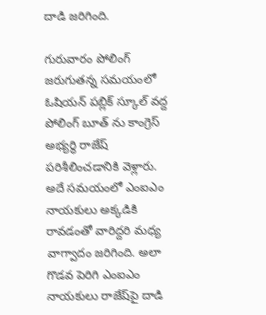దాడి జరిగింది.

గురువారం పోలింగ్ జరుగుతన్న సమయంలో ఓషియన్ పబ్లిక్ స్కూల్ వద్ద పోలింగ్ బూత్ ను కాంగ్రెస్ అభ్యర్థి రాజేష్ పరిశీలించడానికి వెళ్లారు. అదే సమయంలో ఎంఐఎం నాయకులు అక్కడికి రావడంతో వారిద్దరి మధ్య వాగ్వాదం జరిగింది. అలా గొడవ పెరిగి ఎంఐఎం నాయకులు రాజేష్‌పై దాడి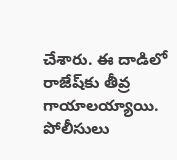చేశారు. ఈ దాడిలో రాజేష్‌కు తీవ్ర గాయాలయ్యాయి. పోలీసులు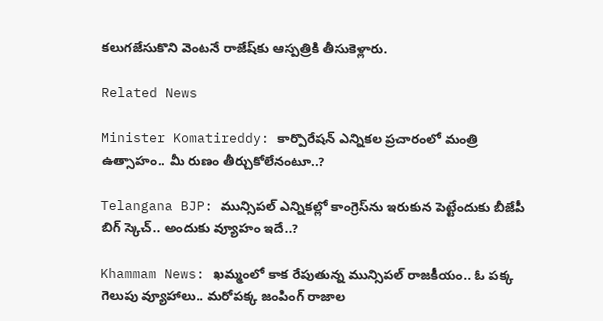కలుగజేసుకొని వెంటనే రాజేష్‌కు ఆస్పత్రికి తీసుకెళ్లారు.

Related News

Minister Komatireddy: కార్పొరేషన్ ఎన్నికల ప్రచారంలో మంత్రి ఉత్సాహం.. మీ రుణం తీర్చుకోలేనంటూ..?

Telangana BJP: మున్సిపల్ ఎన్నికల్లో కాంగ్రెస్‌ను ఇరుకున పెట్టేందుకు బీజేపీ బిగ్ స్కెచ్.. అందుకు వ్యూహం ఇదే..?

Khammam News: ఖమ్మంలో కాక రేపుతున్న మున్సిపల్ రాజకీయం.. ఓ పక్క గెలుపు వ్యూహాలు.. మరోపక్క జంపింగ్ రాజాల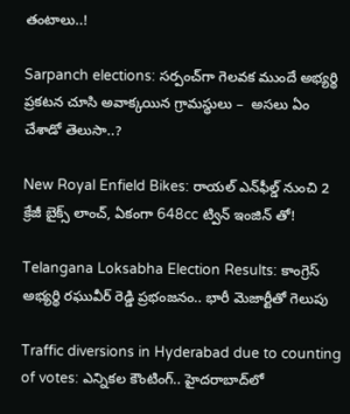తంటాలు..!

Sarpanch elections: సర్పంచ్‌గా గెలవక ముందే అభ్యర్థి ప్రకటన చూసి అవాక్కయిన గ్రామస్థులు –  అసలు ఏం చేశాడో తెలుసా..?

New Royal Enfield Bikes: రాయల్ ఎన్‌ఫీల్డ్ నుంచి 2 క్రేజీ బైక్స్ లాంచ్, ఏకంగా 648cc ట్విన్ ఇంజిన్ తో!

Telangana Loksabha Election Results: కాంగ్రెస్ అభ్యర్థి రఘువీర్ రెడ్డి ప్రభంజనం.. భారీ మెజార్టీతో గెలుపు

Traffic diversions in Hyderabad due to counting of votes: ఎన్నికల కౌంటింగ్.. హైదరాబాద్‌లో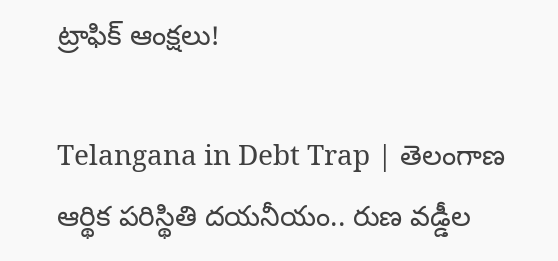ట్రాఫిక్ ఆంక్షలు!

Telangana in Debt Trap | తెలంగాణ ఆర్థిక పరిస్థితి దయనీయం.. రుణ వడ్డీల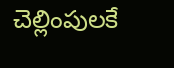చెల్లింపులకే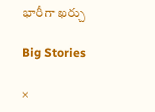భారీగా ఖర్చు

Big Stories

×